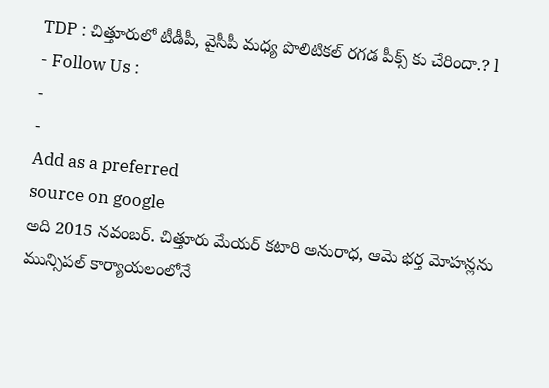TDP : చిత్తూరులో టీడీపీ, వైసీపీ మధ్య పొలిటికల్ రగడ పీక్స్ కు చేరిందా.? l
- Follow Us :
-
-
Add as a preferred
source on google
అది 2015 నవంబర్. చిత్తూరు మేయర్ కటారి అనురాధ, ఆమె భర్త మోహన్లను మున్సిపల్ కార్యాయలంలోనే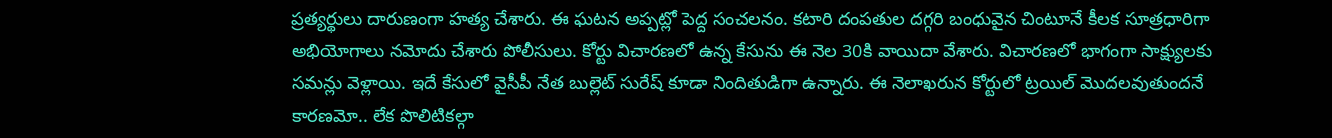ప్రత్యర్థులు దారుణంగా హత్య చేశారు. ఈ ఘటన అప్పట్లో పెద్ద సంచలనం. కటారి దంపతుల దగ్గరి బంధువైన చింటూనే కీలక సూత్రధారిగా అభియోగాలు నమోదు చేశారు పోలీసులు. కోర్టు విచారణలో ఉన్న కేసును ఈ నెల 30కి వాయిదా వేశారు. విచారణలో భాగంగా సాక్ష్యులకు సమన్లు వెళ్లాయి. ఇదే కేసులో వైసీపీ నేత బుల్లెట్ సురేష్ కూడా నిందితుడిగా ఉన్నారు. ఈ నెలాఖరున కోర్టులో ట్రయిల్ మొదలవుతుందనే కారణమో.. లేక పొలిటికల్గా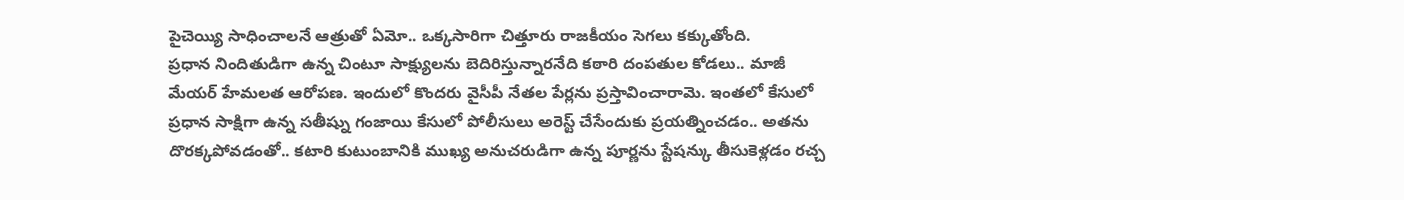పైచెయ్యి సాధించాలనే ఆత్రుతో ఏమో.. ఒక్కసారిగా చిత్తూరు రాజకీయం సెగలు కక్కుతోంది.
ప్రధాన నిందితుడిగా ఉన్న చింటూ సాక్ష్యులను బెదిరిస్తున్నారనేది కఠారి దంపతుల కోడలు.. మాజీ మేయర్ హేమలత ఆరోపణ. ఇందులో కొందరు వైసీపీ నేతల పేర్లను ప్రస్తావించారామె. ఇంతలో కేసులో ప్రధాన సాక్షిగా ఉన్న సతీష్ను గంజాయి కేసులో పోలీసులు అరెస్ట్ చేసేందుకు ప్రయత్నించడం.. అతను దొరక్కపోవడంతో.. కటారి కుటుంబానికి ముఖ్య అనుచరుడిగా ఉన్న పూర్ణను స్టేషన్కు తీసుకెళ్లడం రచ్చ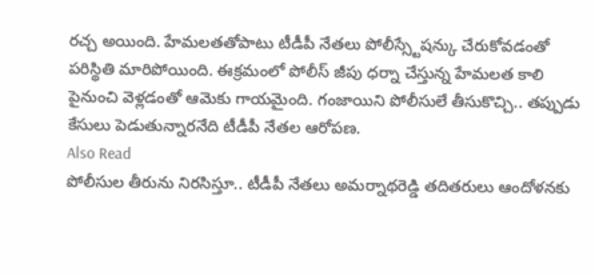రచ్చ అయింది. హేమలతతోపాటు టీడీపీ నేతలు పోలీస్స్టేషన్కు చేరుకోవడంతో పరిస్థితి మారిపోయింది. ఈక్రమంలో పోలీస్ జీపు ధర్నా చేస్తున్న హేమలత కాలి పైనుంచి వెళ్లడంతో ఆమెకు గాయమైంది. గంజాయిని పోలీసులే తీసుకొచ్చి.. తప్పుడు కేసులు పెడుతున్నారనేది టీడీపీ నేతల ఆరోపణ.
Also Read
పోలీసుల తీరును నిరసిస్తూ.. టీడీపీ నేతలు అమర్నాథరెడ్డి తదితరులు ఆందోళనకు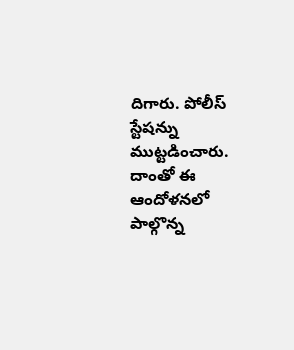దిగారు. పోలీస్ స్టేషన్ను ముట్టడించారు. దాంతో ఈ ఆందోళనలో పాల్గొన్న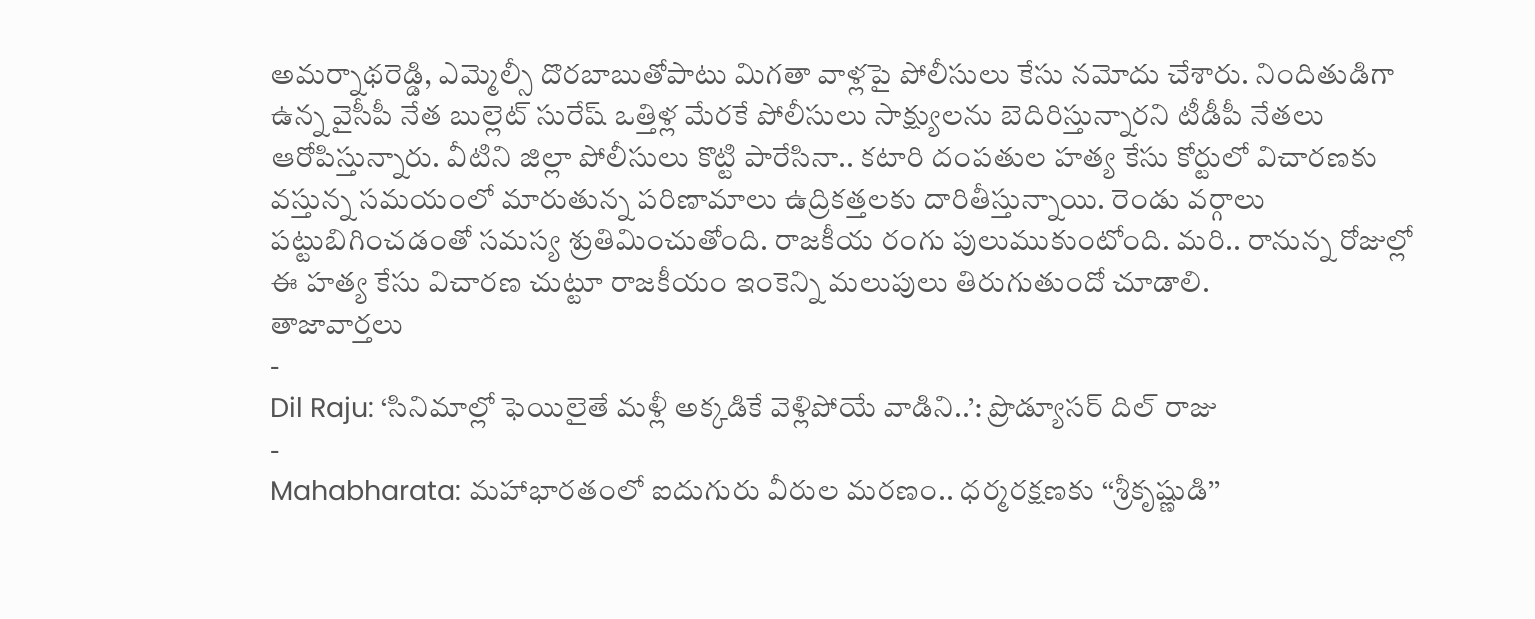అమర్నాథరెడ్డి, ఎమ్మెల్సీ దొరబాబుతోపాటు మిగతా వాళ్లపై పోలీసులు కేసు నమోదు చేశారు. నిందితుడిగా ఉన్న వైసీపీ నేత బుల్లెట్ సురేష్ ఒత్తిళ్ల మేరకే పోలీసులు సాక్ష్యులను బెదిరిస్తున్నారని టీడీపీ నేతలు ఆరోపిస్తున్నారు. వీటిని జిల్లా పోలీసులు కొట్టి పారేసినా.. కటారి దంపతుల హత్య కేసు కోర్టులో విచారణకు వస్తున్న సమయంలో మారుతున్న పరిణామాలు ఉద్రికత్తలకు దారితీస్తున్నాయి. రెండు వర్గాలు పట్టుబిగించడంతో సమస్య శ్రుతిమించుతోంది. రాజకీయ రంగు పులుముకుంటోంది. మరి.. రానున్న రోజుల్లో ఈ హత్య కేసు విచారణ చుట్టూ రాజకీయం ఇంకెన్ని మలుపులు తిరుగుతుందో చూడాలి.
తాజావార్తలు
-
Dil Raju: ‘సినిమాల్లో ఫెయిలైతే మళ్లీ అక్కడికే వెళ్లిపోయే వాడిని..’: ప్రొడ్యూసర్ దిల్ రాజు
-
Mahabharata: మహాభారతంలో ఐదుగురు వీరుల మరణం.. ధర్మరక్షణకు ‘‘శ్రీకృష్ణుడి’’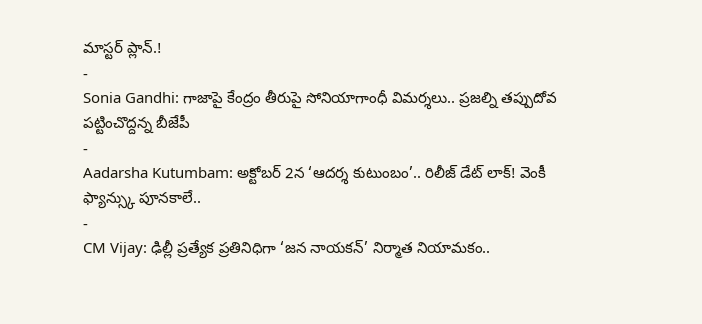మాస్టర్ ప్లాన్.!
-
Sonia Gandhi: గాజాపై కేంద్రం తీరుపై సోనియాగాంధీ విమర్శలు.. ప్రజల్ని తప్పుదోవ పట్టించొద్దన్న బీజేపీ
-
Aadarsha Kutumbam: అక్టోబర్ 2న ‘ఆదర్శ కుటుంబం’.. రిలీజ్ డేట్ లాక్! వెంకీ ఫ్యాన్స్కు పూనకాలే..
-
CM Vijay: ఢిల్లీ ప్రత్యేక ప్రతినిధిగా ‘జన నాయకన్’ నిర్మాత నియామకం..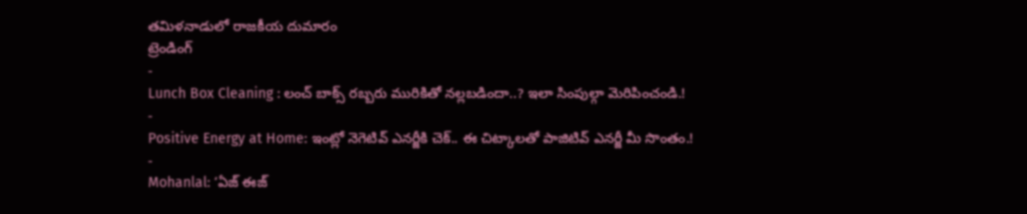తమిళనాడులో రాజకీయ దుమారం
ట్రెండింగ్
-
Lunch Box Cleaning : లంచ్ బాక్స్ రబ్బరు మురికితో నల్లబడిందా..? ఇలా సింపుల్గా మెరిపించండి.!
-
Positive Energy at Home: ఇంట్లో నెగెటివ్ ఎనర్జీకి చెక్.. ఈ చిట్కాలతో పాజిటివ్ ఎనర్జీ మీ సొంతం.!
-
Mohanlal: ‘ఏజ్ ఈజ్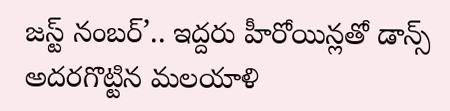జస్ట్ నంబర్’.. ఇద్దరు హీరోయిన్లతో డాన్స్ అదరగొట్టిన మలయాళి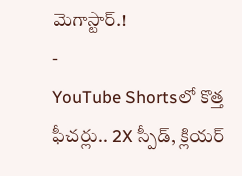మెగాస్టార్.!
-
YouTube Shortsలో కొత్త ఫీచర్లు.. 2X స్పీడ్, క్లియర్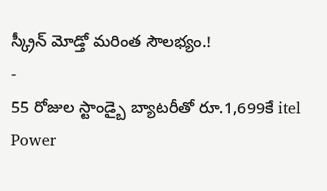స్క్రీన్ మోడ్తో మరింత సౌలభ్యం.!
-
55 రోజుల స్టాండ్బై బ్యాటరీతో రూ.1,699కే itel Power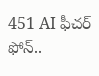451 AI ఫీచర్ ఫోన్..